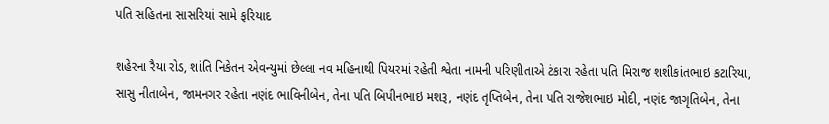પતિ સહિતના સાસરિયાં સામે ફરિયાદ

શહેરના રૈયા રોડ, શાંતિ નિકેતન એવન્યુમાં છેલ્લા નવ મહિનાથી પિયરમાં રહેતી શ્વેતા નામની પરિણીતાએ ટંકારા રહેતા પતિ મિરાજ શશીકાંતભાઇ કટારિયા, સાસુ નીતાબેન, જામનગર રહેતા નણંદ ભાવિનીબેન, તેના પતિ બિપીનભાઇ મશરૂ, નણંદ તૃપ્તિબેન, તેના પતિ રાજેશભાઇ મોદી, નણંદ જાગૃતિબેન, તેના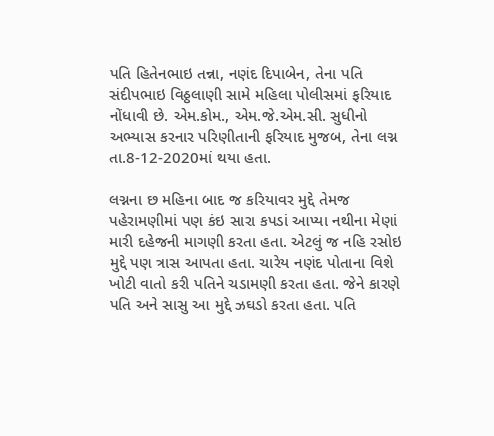પતિ હિતેનભાઇ તન્ના, નણંદ દિપાબેન, તેના પતિ સંદીપભાઇ વિઠ્ઠલાણી સામે મહિલા પોલીસમાં ફરિયાદ નોંધાવી છે. એમ.કોમ., એમ.જે.એમ.સી. સુધીનો અભ્યાસ કરનાર પરિણીતાની ફરિયાદ મુજબ, તેના લગ્ન તા.8-12-2020માં થયા હતા.

લગ્નના છ મહિના બાદ જ કરિયાવર મુદ્દે તેમજ પહેરામણીમાં પણ કંઇ સારા કપડાં આપ્યા નથીના મેણાં મારી દહેજની માગણી કરતા હતા. એટલું જ નહિ રસોઇ મુદ્દે પણ ત્રાસ આપતા હતા. ચારેય નણંદ પોતાના વિશે ખોટી વાતો કરી પતિને ચડામણી કરતા હતા. જેને કારણે પતિ અને સાસુ આ મુદ્દે ઝઘડો કરતા હતા. પતિ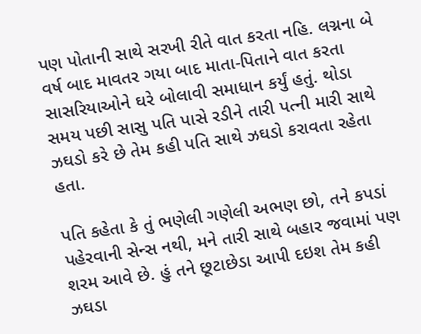પણ પોતાની સાથે સરખી રીતે વાત કરતા નહિ. લગ્નના બે વર્ષ બાદ માવતર ગયા બાદ માતા-પિતાને વાત કરતા સાસરિયાઓને ઘરે બોલાવી સમાધાન કર્યું હતું. થોડા સમય પછી સાસુ પતિ પાસે રડીને તારી પત્ની મારી સાથે ઝઘડો કરે છે તેમ કહી પતિ સાથે ઝઘડો કરાવતા રહેતા હતા.

પતિ કહેતા કે તું ભણેલી ગણેલી અભણ છો, તને કપડાં પહેરવાની સેન્સ નથી, મને તારી સાથે બહાર જવામાં પણ શરમ આવે છે. હું તને છૂટાછેડા આપી દઇશ તેમ કહી ઝઘડા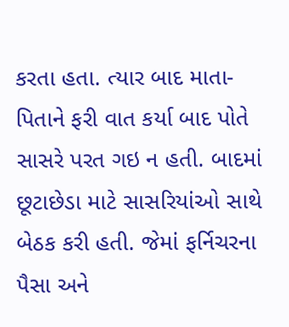કરતા હતા. ત્યાર બાદ માતા-પિતાને ફરી વાત કર્યા બાદ પોતે સાસરે પરત ગઇ ન હતી. બાદમાં છૂટાછેડા માટે સાસરિયાંઓ સાથે બેઠક કરી હતી. જેમાં ફર્નિચરના પૈસા અને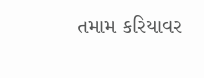તમામ કરિયાવર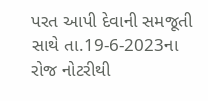પરત આપી દેવાની સમજૂતી સાથે તા.19-6-2023ના રોજ નોટરીથી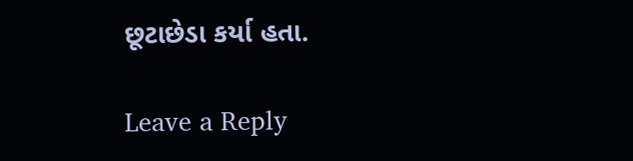છૂટાછેડા કર્યા હતા.

Leave a Reply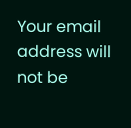Your email address will not be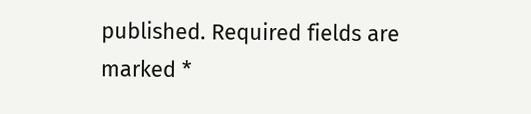published. Required fields are marked *